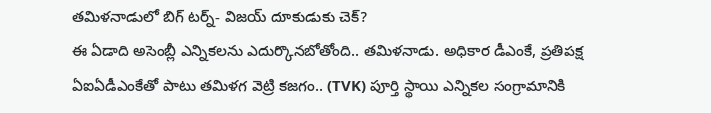తమిళనాడులో బిగ్ టర్న్- విజయ్ దూకుడుకు చెక్?
ఈ ఏడాది అసెంబ్లీ ఎన్నికలను ఎదుర్కొనబోతోంది.. తమిళనాడు. అధికార డీఎంకే, ప్రతిపక్ష ఏఐఏడీఎంకేతో పాటు తమిళగ వెట్రి కజగం.. (TVK) పూర్తి స్థాయి ఎన్నికల సంగ్రామానికి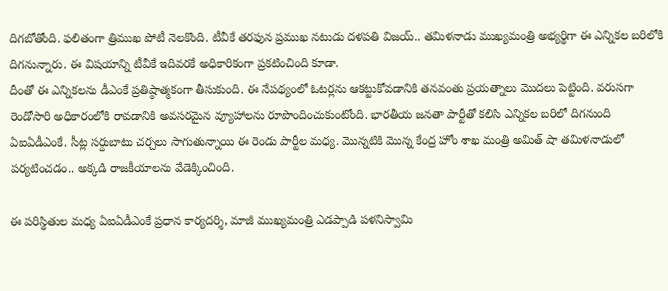దిగబోతోంది. ఫలితంగా త్రిముఖ పోటీ నెలకొంది. టీవీకే తరఫున ప్రముఖ నటుడు దళపతి విజయ్.. తమిళనాడు ముఖ్యమంత్రి అభ్యర్థిగా ఈ ఎన్నికల బరిలోకి దిగనున్నారు. ఈ విషయాన్ని టీవీకే ఇదివరకే అధికారికంగా ప్రకటించింది కూడా.
దీంతో ఈ ఎన్నికలను డీఎంకే ప్రతిష్ఠాత్మకంగా తీసుకుంది. ఈ నేపథ్యంలో ఓటర్లను ఆకట్టుకోవడానికి తనవంతు ప్రయత్నాలు మొదలు పెట్టింది. వరుసగా రెండోసారి అధికారంలోకి రావడానికి అవసరమైన వ్యూహాలను రూపొందించుకుంటోంది. భారతీయ జనతా పార్టీతో కలిసి ఎన్నికల బరిలో దిగనుంది ఏఐఏడీఎంకే. సీట్ల సర్దుబాటు చర్చలు సాగుతున్నాయి ఈ రెండు పార్టీల మధ్య. మొన్నటికి మొన్న కేంద్ర హోం శాఖ మంత్రి అమిత్ షా తమిళనాడులో పర్యటించడం.. అక్కడి రాజకీయాలను వేడెక్కించింది.

ఈ పరిస్థితుల మధ్య ఏఐఏడీఎంకే ప్రధాన కార్యదర్శి, మాజీ ముఖ్యమంత్రి ఎడప్పాడి పళనిస్వామి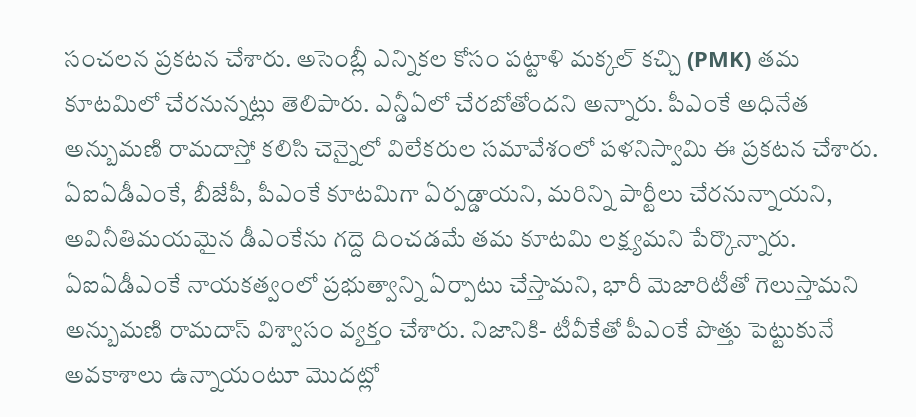సంచలన ప్రకటన చేశారు. అసెంబ్లీ ఎన్నికల కోసం పట్టాళి మక్కల్ కచ్చి (PMK) తమ కూటమిలో చేరనున్నట్లు తెలిపారు. ఎన్డీఏలో చేరబోతోందని అన్నారు. పీఎంకే అధినేత అన్బుమణి రామదాస్తో కలిసి చెన్నైలో విలేకరుల సమావేశంలో పళనిస్వామి ఈ ప్రకటన చేశారు. ఏఐఏడీఎంకే, బీజేపీ, పీఎంకే కూటమిగా ఏర్పడ్డాయని, మరిన్ని పార్టీలు చేరనున్నాయని, అవినీతిమయమైన డీఎంకేను గద్దె దించడమే తమ కూటమి లక్ష్యమని పేర్కొన్నారు.
ఏఐఏడీఎంకే నాయకత్వంలో ప్రభుత్వాన్ని ఏర్పాటు చేస్తామని, భారీ మెజారిటీతో గెలుస్తామని అన్బుమణి రామదాస్ విశ్వాసం వ్యక్తం చేశారు. నిజానికి- టీవీకేతో పీఎంకే పొత్తు పెట్టుకునే అవకాశాలు ఉన్నాయంటూ మొదట్లో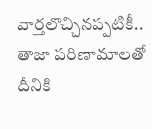వార్తలొచ్చినప్పటికీ.. తాజా పరిణామాలతో దీనికి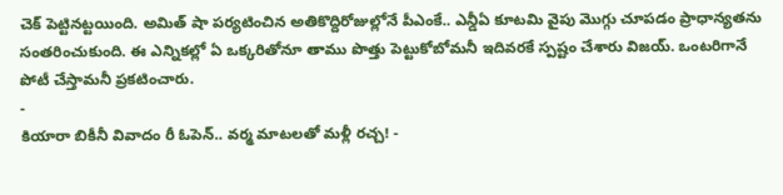చెక్ పెట్టినట్టయింది. అమిత్ షా పర్యటించిన అతికొద్దిరోజుల్లోనే పీఎంకే.. ఎన్డీఏ కూటమి వైపు మొగ్గు చూపడం ప్రాధాన్యతను సంతరించుకుంది. ఈ ఎన్నికల్లో ఏ ఒక్కరితోనూ తాము పొత్తు పెట్టుకోబోమనీ ఇదివరకే స్పష్టం చేశారు విజయ్. ఒంటరిగానే పోటీ చేస్తామనీ ప్రకటించారు.
-
కియారా బికీనీ వివాదం రీ ఓపెన్.. వర్మ మాటలతో మళ్లీ రచ్చ! -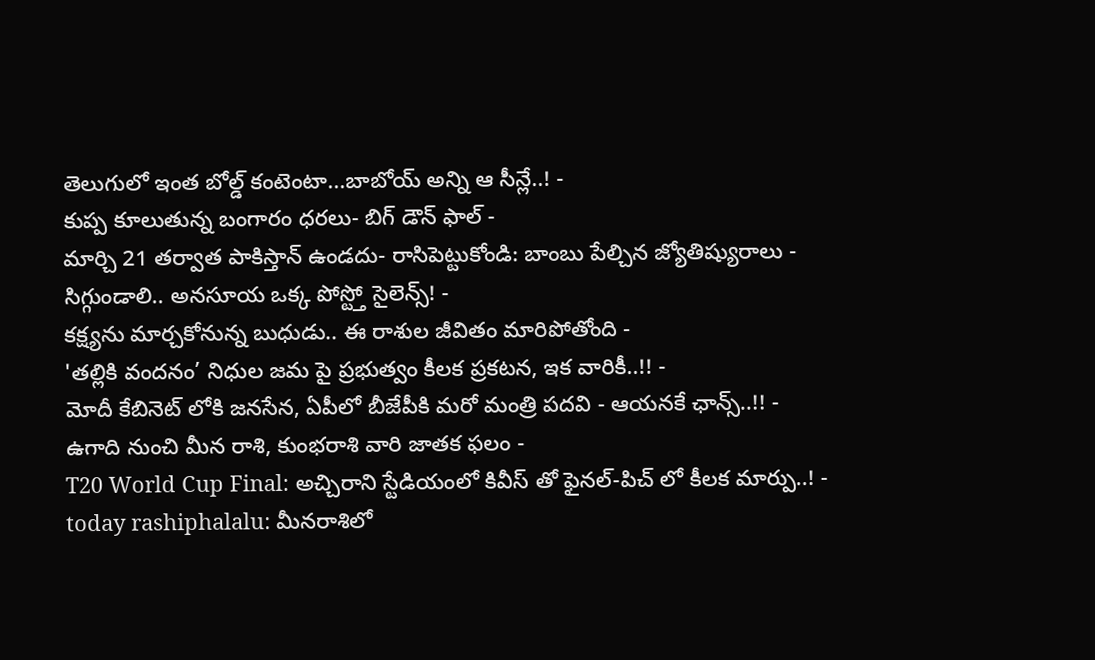తెలుగులో ఇంత బోల్డ్ కంటెంటా...బాబోయ్ అన్ని ఆ సీన్లే..! -
కుప్ప కూలుతున్న బంగారం ధరలు- బిగ్ డౌన్ ఫాల్ -
మార్చి 21 తర్వాత పాకిస్తాన్ ఉండదు- రాసిపెట్టుకోండి: బాంబు పేల్చిన జ్యోతిష్యురాలు -
సిగ్గుండాలి.. అనసూయ ఒక్క పోస్ట్తో సైలెన్స్! -
కక్ష్యను మార్చకోనున్న బుధుడు.. ఈ రాశుల జీవితం మారిపోతోంది -
'తల్లికి వందనం’ నిధుల జమ పై ప్రభుత్వం కీలక ప్రకటన, ఇక వారికీ..!! -
మోదీ కేబినెట్ లోకి జనసేన, ఏపీలో బీజేపీకి మరో మంత్రి పదవి - ఆయనకే ఛాన్స్..!! -
ఉగాది నుంచి మీన రాశి, కుంభరాశి వారి జాతక ఫలం -
T20 World Cup Final: అచ్చిరాని స్టేడియంలో కివీస్ తో ఫైనల్-పిచ్ లో కీలక మార్పు..! -
today rashiphalalu: మీనరాశిలో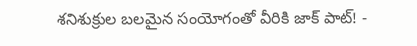శనిశుక్రుల బలమైన సంయోగంతో వీరికి జాక్ పాట్! -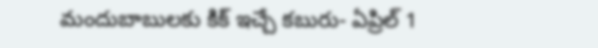మందుబాబులకు కిక్ ఇచ్చే కబురు- ఏప్రిల్ 1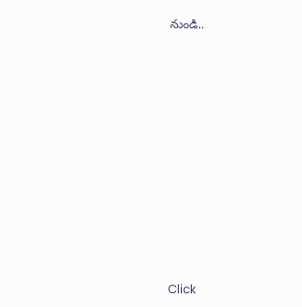నుండి..












Click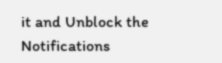it and Unblock the Notifications